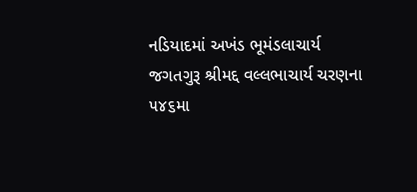નડિયાદમાં અખંડ ભૂમંડલાચાર્ય જગતગુરૂ શ્રીમદ્દ વલ્લભાચાર્ય ચરણના ૫૪૬મા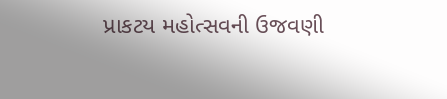પ્રાકટય મહોત્સવની ઉજવણી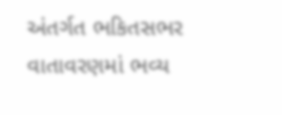અંતર્ગત ભકિતસભર વાતાવરણમાં ભવ્ય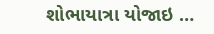શોભાયાત્રા યોજાઇ …